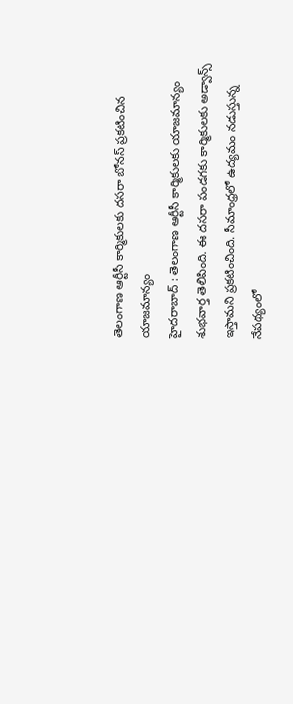తెలంగాణ ఆర్టీసీ కార్మికులకు దసరా బోనస్ ప్రకటించిన యాజమాన్యం
హైదరాబాద్ : తెలంగాణ ఆర్టీసీ కార్మికులకు యాజమాన్యం శుభవార్త తెలిపింది. ఈ దసరా పండగకు కార్మికులకు అడ్వాన్స్ ఇస్తామని ప్రకటించింది. సీమాంధ్రలో ఉద్యమం నడుస్తున్న నేపథ్యంలో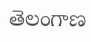తెలంగాణ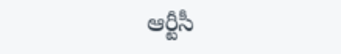ఆర్టీసీ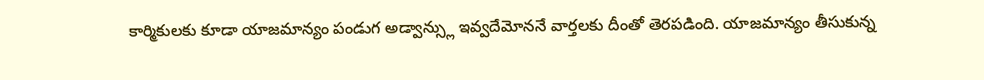కార్మికులకు కూడా యాజమాన్యం పండుగ అడ్వాన్స్లు ఇవ్వదేమోననే వార్తలకు దీంతో తెరపడింది. యాజమాన్యం తీసుకున్న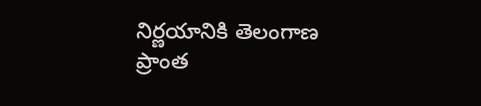నిర్ణయానికి తెలంగాణ ప్రాంత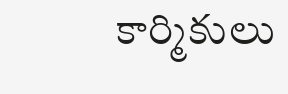కార్మికులు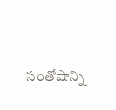సంతోషాన్ని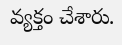వ్యక్తం చేశారు.